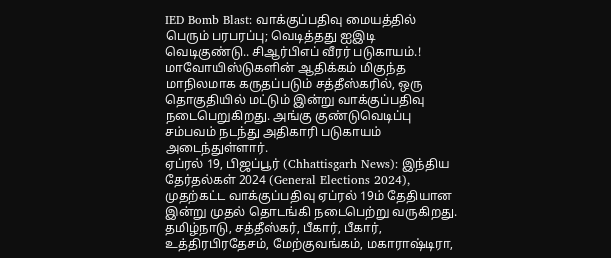IED Bomb Blast: வாக்குப்பதிவு மையத்தில் பெரும் பரபரப்பு; வெடித்தது ஐஇடி வெடிகுண்டு.. சிஆர்பிஎப் வீரர் படுகாயம்.!
மாவோயிஸ்டுகளின் ஆதிக்கம் மிகுந்த மாநிலமாக கருதப்படும் சத்தீஸ்கரில், ஒரு தொகுதியில் மட்டும் இன்று வாக்குப்பதிவு நடைபெறுகிறது. அங்கு குண்டுவெடிப்பு சம்பவம் நடந்து அதிகாரி படுகாயம் அடைந்துள்ளார்.
ஏப்ரல் 19, பிஜப்பூர் (Chhattisgarh News): இந்திய தேர்தல்கள் 2024 (General Elections 2024), முதற்கட்ட வாக்குப்பதிவு ஏப்ரல் 19ம் தேதியான இன்று முதல் தொடங்கி நடைபெற்று வருகிறது. தமிழ்நாடு, சத்தீஸ்கர், பீகார், பீகார், உத்திரபிரதேசம், மேற்குவங்கம், மகாராஷ்டிரா,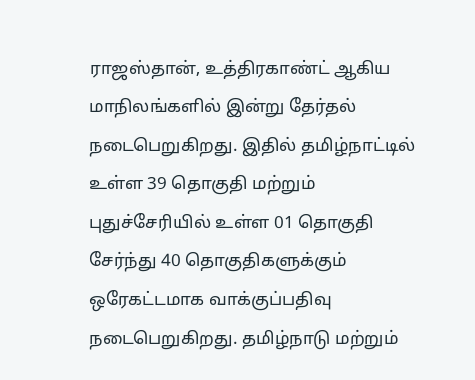ராஜஸ்தான், உத்திரகாண்ட் ஆகிய மாநிலங்களில் இன்று தேர்தல் நடைபெறுகிறது. இதில் தமிழ்நாட்டில் உள்ள 39 தொகுதி மற்றும் புதுச்சேரியில் உள்ள 01 தொகுதி சேர்ந்து 40 தொகுதிகளுக்கும் ஒரேகட்டமாக வாக்குப்பதிவு நடைபெறுகிறது. தமிழ்நாடு மற்றும்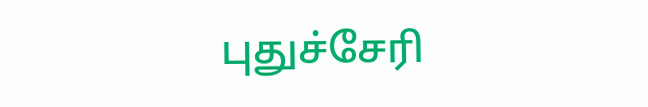புதுச்சேரி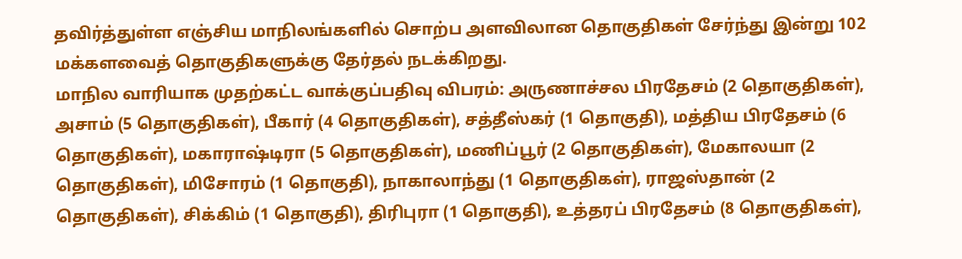தவிர்த்துள்ள எஞ்சிய மாநிலங்களில் சொற்ப அளவிலான தொகுதிகள் சேர்ந்து இன்று 102 மக்களவைத் தொகுதிகளுக்கு தேர்தல் நடக்கிறது.
மாநில வாரியாக முதற்கட்ட வாக்குப்பதிவு விபரம்: அருணாச்சல பிரதேசம் (2 தொகுதிகள்), அசாம் (5 தொகுதிகள்), பீகார் (4 தொகுதிகள்), சத்தீஸ்கர் (1 தொகுதி), மத்திய பிரதேசம் (6 தொகுதிகள்), மகாராஷ்டிரா (5 தொகுதிகள்), மணிப்பூர் (2 தொகுதிகள்), மேகாலயா (2 தொகுதிகள்), மிசோரம் (1 தொகுதி), நாகாலாந்து (1 தொகுதிகள்), ராஜஸ்தான் (2 தொகுதிகள்), சிக்கிம் (1 தொகுதி), திரிபுரா (1 தொகுதி), உத்தரப் பிரதேசம் (8 தொகுதிகள்),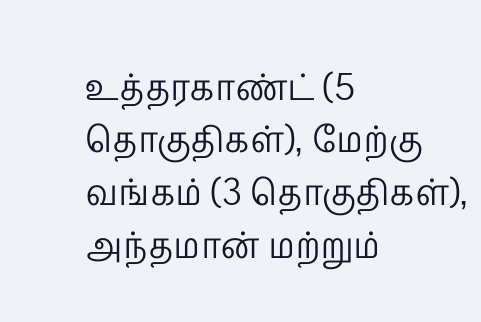உத்தரகாண்ட் (5 தொகுதிகள்), மேற்கு வங்கம் (3 தொகுதிகள்), அந்தமான் மற்றும்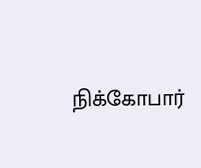நிக்கோபார்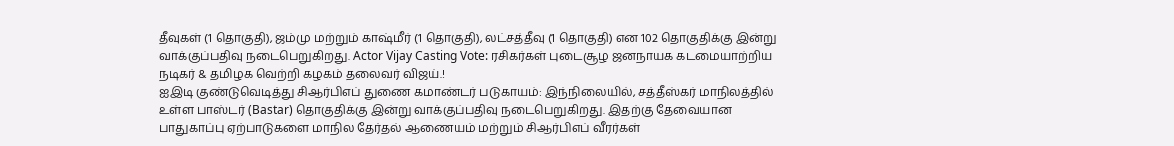தீவுகள் (1 தொகுதி), ஜம்மு மற்றும் காஷ்மீர் (1 தொகுதி), லட்சத்தீவு (1 தொகுதி) என 102 தொகுதிக்கு இன்று வாக்குப்பதிவு நடைபெறுகிறது. Actor Vijay Casting Vote: ரசிகர்கள் புடைசூழ ஜனநாயக கடமையாற்றிய நடிகர் & தமிழக வெற்றி கழகம் தலைவர் விஜய்.!
ஐஇடி குண்டுவெடித்து சிஆர்பிஎப் துணை கமாண்டர் படுகாயம்: இந்நிலையில், சத்தீஸ்கர் மாநிலத்தில் உள்ள பாஸ்டர் (Bastar) தொகுதிக்கு இன்று வாக்குப்பதிவு நடைபெறுகிறது. இதற்கு தேவையான பாதுகாப்பு ஏற்பாடுகளை மாநில தேர்தல் ஆணையம் மற்றும் சிஆர்பிஎப் வீரர்கள்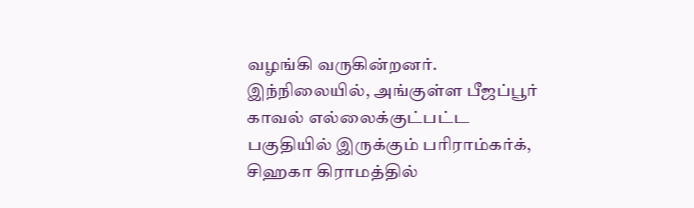வழங்கி வருகின்றனர். இந்நிலையில், அங்குள்ள பீஜப்பூர் காவல் எல்லைக்குட்பட்ட பகுதியில் இருக்கும் பரிராம்கர்க், சிஹகா கிராமத்தில்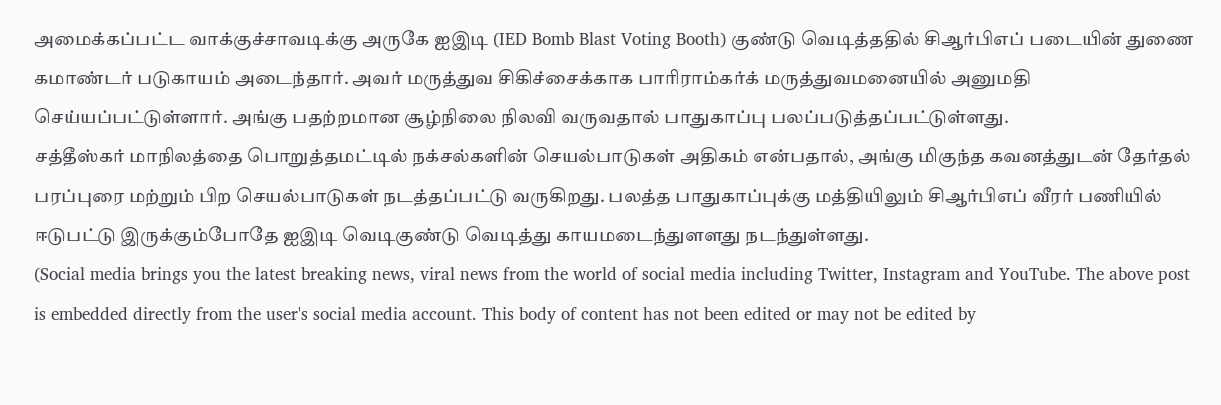அமைக்கப்பட்ட வாக்குச்சாவடிக்கு அருகே ஐஇடி (IED Bomb Blast Voting Booth) குண்டு வெடித்ததில் சிஆர்பிஎப் படையின் துணை கமாண்டர் படுகாயம் அடைந்தார். அவர் மருத்துவ சிகிச்சைக்காக பாரிராம்கர்க் மருத்துவமனையில் அனுமதி செய்யப்பட்டுள்ளார். அங்கு பதற்றமான சூழ்நிலை நிலவி வருவதால் பாதுகாப்பு பலப்படுத்தப்பட்டுள்ளது.
சத்தீஸ்கர் மாநிலத்தை பொறுத்தமட்டில் நக்சல்களின் செயல்பாடுகள் அதிகம் என்பதால், அங்கு மிகுந்த கவனத்துடன் தேர்தல் பரப்புரை மற்றும் பிற செயல்பாடுகள் நடத்தப்பட்டு வருகிறது. பலத்த பாதுகாப்புக்கு மத்தியிலும் சிஆர்பிஎப் வீரர் பணியில் ஈடுபட்டு இருக்கும்போதே ஐஇடி வெடிகுண்டு வெடித்து காயமடைந்துளளது நடந்துள்ளது.
(Social media brings you the latest breaking news, viral news from the world of social media including Twitter, Instagram and YouTube. The above post is embedded directly from the user's social media account. This body of content has not been edited or may not be edited by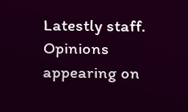Latestly staff. Opinions appearing on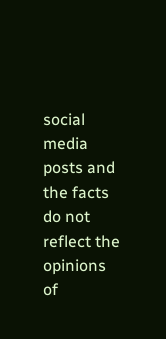social media posts and the facts do not reflect the opinions of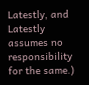Latestly, and Latestly assumes no responsibility for the same.)